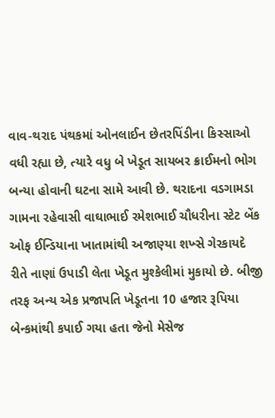વાવ-થરાદ પંથકમાં ઓનલાઈન છેતરપિંડીના કિસ્સાઓ વધી રહ્યા છે, ત્યારે વધુ બે ખેડૂત સાયબર ક્રાઈમનો ભોગ બન્યા હોવાની ઘટના સામે આવી છે. થરાદના વડગામડા ગામના રહેવાસી વાઘાભાઈ રમેશભાઈ ચૌધરીના સ્ટેટ બેંક ઓફ ઈન્ડિયાના ખાતામાંથી અજાણ્યા શખ્સે ગેરકાયદે રીતે નાણાં ઉપાડી લેતા ખેડૂત મુશ્કેલીમાં મુકાયો છે. બીજી તરફ અન્ય એક પ્રજાપતિ ખેડૂતના 10 હજાર રૂપિયા બેન્કમાંથી કપાઈ ગયા હતા જેનો મેસેજ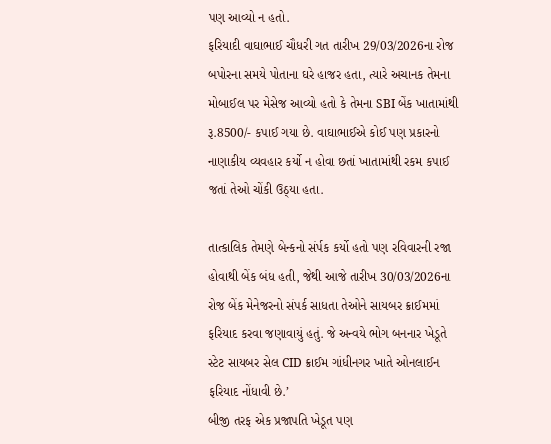પણ આવ્યો ન હતો.
ફરિયાદી વાઘાભાઈ ચૌધરી ગત તારીખ 29/03/2026ના રોજ બપોરના સમયે પોતાના ઘરે હાજર હતા, ત્યારે અચાનક તેમના મોબાઈલ પર મેસેજ આવ્યો હતો કે તેમના SBI બેંક ખાતામાંથી રૂ.8500/- કપાઈ ગયા છે. વાઘાભાઈએ કોઈ પણ પ્રકારનો નાણાકીય વ્યવહાર કર્યો ન હોવા છતાં ખાતામાંથી રકમ કપાઈ જતાં તેઓ ચોંકી ઉઠ્યા હતા.

તાત્કાલિક તેમણે બેન્કનો સંર્પક કર્યો હતો પણ રવિવારની રજા હોવાથી બેંક બંધ હતી, જેથી આજે તારીખ 30/03/2026ના રોજ બેંક મેનેજરનો સંપર્ક સાધતા તેઓને સાયબર ક્રાઈમમાં ફરિયાદ કરવા જણાવાયું હતું. જે અન્વયે ભોગ બનનાર ખેડૂતે સ્ટેટ સાયબર સેલ CID ક્રાઈમ ગાંધીનગર ખાતે ઓનલાઈન ફરિયાદ નોંધાવી છે.’
બીજી તરફ એક પ્રજાપતિ ખેડૂત પણ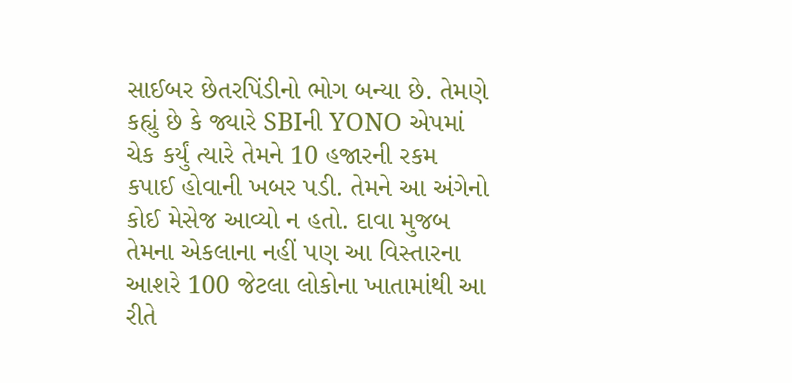સાઈબર છેતરપિંડીનો ભોગ બન્યા છે. તેમણે કહ્યું છે કે જ્યારે SBIની YONO એપમાં ચેક કર્યું ત્યારે તેમને 10 હજારની રકમ કપાઈ હોવાની ખબર પડી. તેમને આ અંગેનો કોઈ મેસેજ આવ્યો ન હતો. દાવા મુજબ તેમના એકલાના નહીં પણ આ વિસ્તારના આશરે 100 જેટલા લોકોના ખાતામાંથી આ રીતે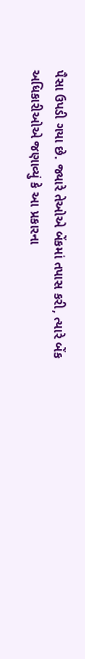પૈસા ઉપડી ગયા છે. જ્યારે તેઓએ બેંકમાં તપાસ કરી, ત્યારે બેંક અધિકારીઓએ જણાવ્યું કે આ પ્રકારના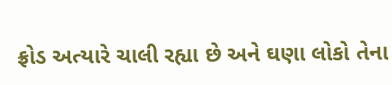ફ્રોડ અત્યારે ચાલી રહ્યા છે અને ઘણા લોકો તેના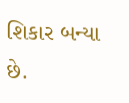શિકાર બન્યા છે.